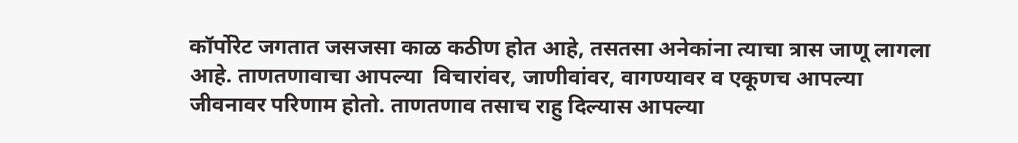कॉर्पोरेट जगतात जसजसा काळ कठीण होत आहे, तसतसा अनेकांना त्याचा त्रास जाणू लागला आहे. ताणतणावाचा आपल्या  विचारांवर, जाणीवांवर, वागण्यावर व एकूणच आपल्या जीवनावर परिणाम होतो. ताणतणाव तसाच राहु दिल्यास आपल्या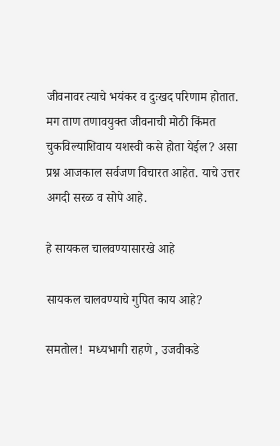जीवनावर त्याचे भयंकर व दुःखद परिणाम होतात. मग ताण तणावयुक्त जीवनाची मोठी किंमत चुकविल्याशिवाय यशस्वी कसे होता येईल? असा प्रश्न आजकाल सर्वजण विचारत आहेत. याचे उत्तर अगदी सरळ व सोपे आहे.

हे सायकल चालवण्यासारखे आहे

सायकल चालवण्याचे गुपित काय आहे?

समतोल!  मध्यभागी राहणे , उजवीकडे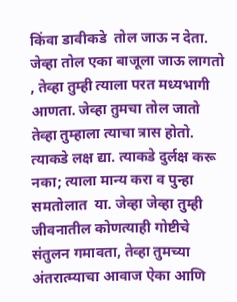किंवा डावीकडे  तोल जाऊ न देता. जेव्हा तोल एका बाजूला जाऊ लागतो  , तेव्हा तुम्ही त्याला परत मध्यभागी आणता. जेव्हा तुमचा तोल जातो तेव्हा तुम्हाला त्याचा त्रास होतो. त्याकडे लक्ष द्या. त्याकडे दुर्लक्ष करू नका; त्याला मान्य करा व पुन्हा समतोलात  या. जेव्हा जेव्हा तुम्ही जीवनातील कोणत्याही गोष्टीचे संतुलन गमावता, तेव्हा तुमच्या अंतरात्म्याचा आवाज ऐका आणि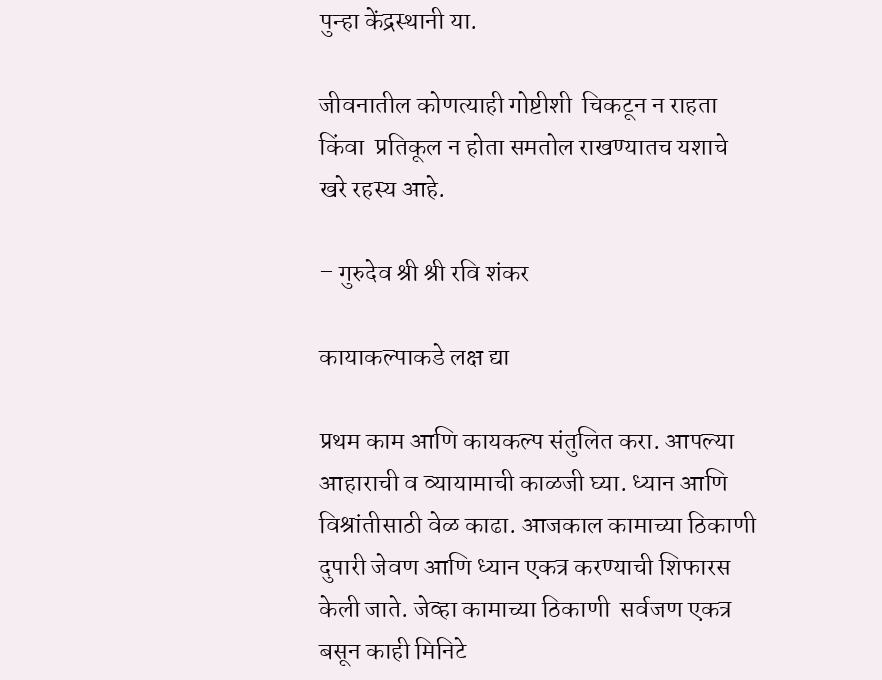पुन्हा केंद्रस्थानी या.

जीवनातील कोणत्याही गोष्टीशी  चिकटून न राहता किंवा  प्रतिकूल न होता समतोल राखण्यातच यशाचे खरे रहस्य आहे.

– गुरुदेव श्री श्री रवि शंकर

कायाकल्पाकडे लक्ष द्या

प्रथम काम आणि कायकल्प संतुलित करा. आपल्या आहाराची व व्यायामाची काळजी घ्या. ध्यान आणि विश्रांतीसाठी वेळ काढा. आजकाल कामाच्या ठिकाणी दुपारी जेवण आणि ध्यान एकत्र करण्याची शिफारस केली जाते. जेव्हा कामाच्या ठिकाणी  सर्वजण एकत्र बसून काही मिनिटे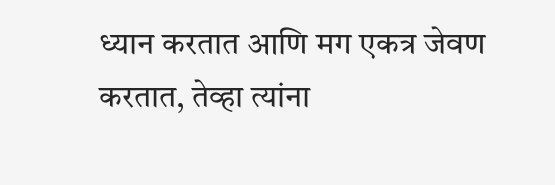ध्यान करतात आणि मग एकत्र जेवण करतात, तेव्हा त्यांना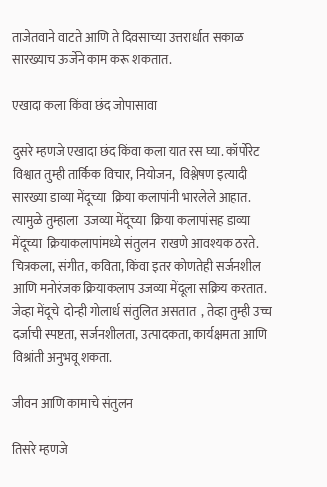ताजेतवाने वाटते आणि ते दिवसाच्या उत्तरार्धात सकाळ सारख्याच ऊर्जेने काम करू शकतात.

एखादा कला किंवा छंद जोपासावा

दुसरे म्हणजे एखादा छंद किंवा कला यात रस घ्या. कॉर्पोरेट विश्वात तुम्ही तार्किक विचार, नियोजन,  विश्लेषण इत्यादी सारख्या डाव्या मेंदूच्या  क्रिया कलापांनी भारलेले आहात.  त्यामुळे तुम्हाला  उजव्या मेंदूच्या  क्रिया कलापांसह डाव्या मेंदूच्या  क्रियाकलापांमध्ये संतुलन  राखणे आवश्यक ठरते.  चित्रकला, संगीत, कविता, किंवा इतर कोणतेही सर्जनशील आणि मनोरंजक क्रियाकलाप उजव्या मेंदूला सक्रिय करतात. जेव्हा मेंदूचे  दोन्ही गोलार्ध संतुलित असतात  , तेव्हा तुम्ही उच्च दर्जाची स्पष्टता, सर्जनशीलता, उत्पादकता, कार्यक्षमता आणि विश्रांती अनुभवू शकता.

जीवन आणि कामाचे संतुलन

तिसरे म्हणजे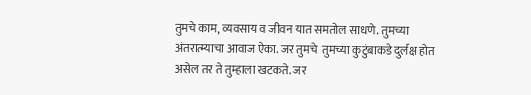तुमचे काम, व्यवसाय व जीवन यात समतोल साधणे. तुमच्या अंतरात्म्याचा आवाज ऐका. जर तुमचे  तुमच्या कुटुंबाकडे दुर्लक्ष होत असेल तर ते तुम्हाला खटकते. जर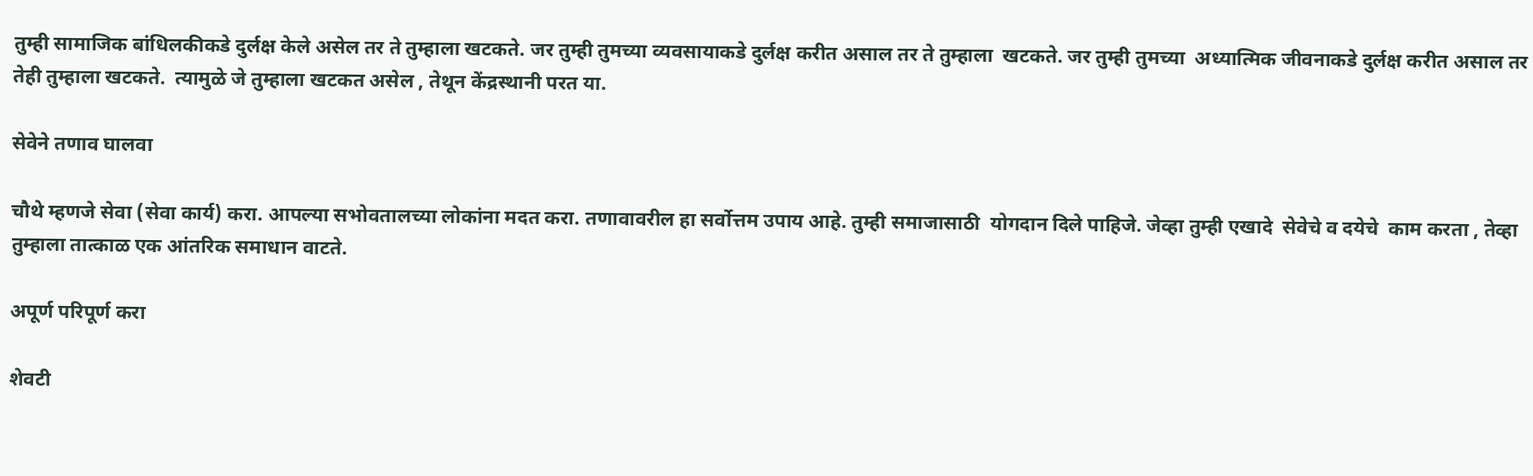तुम्ही सामाजिक बांधिलकीकडे दुर्लक्ष केले असेल तर ते तुम्हाला खटकते. जर तुम्ही तुमच्या व्यवसायाकडे दुर्लक्ष करीत असाल तर ते तुम्हाला  खटकते. जर तुम्ही तुमच्या  अध्यात्मिक जीवनाकडे दुर्लक्ष करीत असाल तर तेही तुम्हाला खटकते.  त्यामुळे जे तुम्हाला खटकत असेल , तेथून केंद्रस्थानी परत या.

सेवेने तणाव घालवा

चौथे म्हणजे सेवा (सेवा कार्य) करा. आपल्या सभोवतालच्या लोकांना मदत करा. तणावावरील हा सर्वोत्तम उपाय आहे. तुम्ही समाजासाठी  योगदान दिले पाहिजे. जेव्हा तुम्ही एखादे  सेवेचे व दयेचे  काम करता , तेव्हा तुम्हाला तात्काळ एक आंतरिक समाधान वाटते.

अपूर्ण परिपूर्ण करा

शेवटी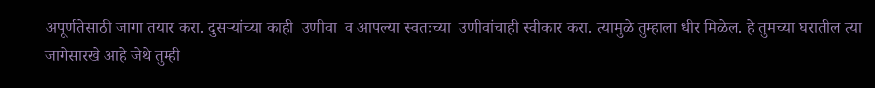अपूर्णतेसाठी जागा तयार करा. दुसऱ्यांच्या काही  उणीवा  व आपल्या स्वतःच्या  उणीवांचाही स्वीकार करा. त्यामुळे तुम्हाला धीर मिळेल. हे तुमच्या घरातील त्या जागेसारखे आहे जेथे तुम्ही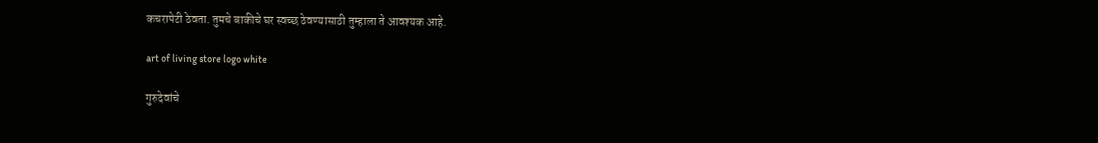कचरापेटी ठेवता. तुमचे बाकीचे घर स्वच्छ ठेवण्यासाठी तुम्हाला ते आवश्यक आहे.

art of living store logo white

गुरुदेवांचे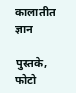कालातीत ज्ञान

पुस्तके, फोटो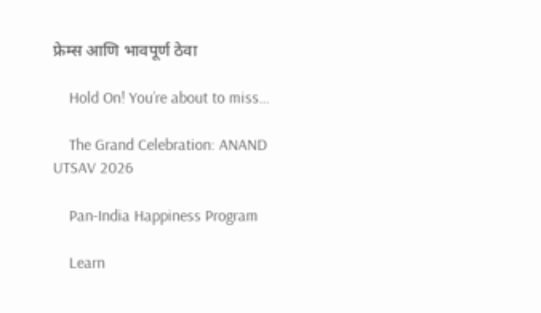फ्रेम्स आणि भावपूर्ण ठेवा

    Hold On! You’re about to miss…

    The Grand Celebration: ANAND UTSAV 2026

    Pan-India Happiness Program

    Learn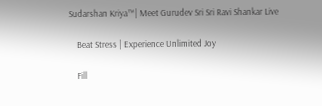Sudarshan Kriya™| Meet Gurudev Sri Sri Ravi Shankar Live

    Beat Stress | Experience Unlimited Joy

    Fill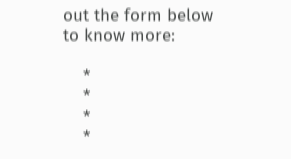out the form below to know more:

    *
    *
    *
    *